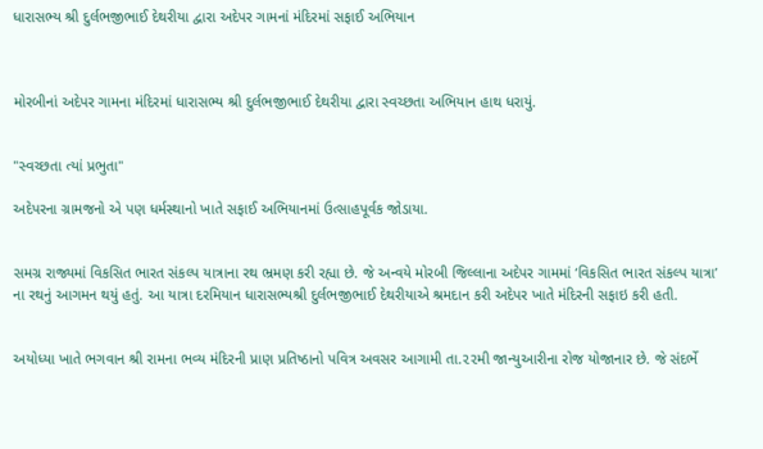ધારાસભ્ય શ્રી દુર્લભજીભાઈ દેથરીયા દ્વારા અદેપર ગામનાં મંદિરમાં સફાઈ અભિયાન



મોરબીનાં અદેપર ગામના મંદિરમાં ધારાસભ્ય શ્રી દુર્લભજીભાઈ દેથરીયા દ્વારા સ્વચ્છતા અભિયાન હાથ ધરાયું.


"સ્વચ્છતા ત્યાં પ્રભુતા"

અદેપરના ગ્રામજનો એ પણ ધર્મસ્થાનો ખાતે સફાઈ અભિયાનમાં ઉત્સાહપૂર્વક જોડાયા.


સમગ્ર રાજ્યમાં વિકસિત ભારત સંકલ્પ યાત્રાના રથ ભ્રમણ કરી રહ્યા છે. જે અન્વયે મોરબી જિલ્લાના અદેપર ગામમાં ‘વિકસિત ભારત સંકલ્પ યાત્રા’ ના રથનું આગમન થયું હતું. આ યાત્રા દરમિયાન ધારાસભ્યશ્રી દુર્લભજીભાઈ દેથરીયાએ શ્રમદાન કરી અદેપર ખાતે મંદિરની સફાઇ કરી હતી.


અયોધ્યા ખાતે ભગવાન શ્રી રામના ભવ્ય મંદિરની પ્રાણ પ્રતિષ્ઠાનો પવિત્ર અવસર આગામી તા.૨૨મી જાન્યુઆરીના રોજ યોજાનાર છે. જે સંદર્ભે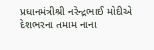પ્રધાનમંત્રીશ્રી નરેન્દ્રભાઈ મોદીએ દેશભરના તમામ નાના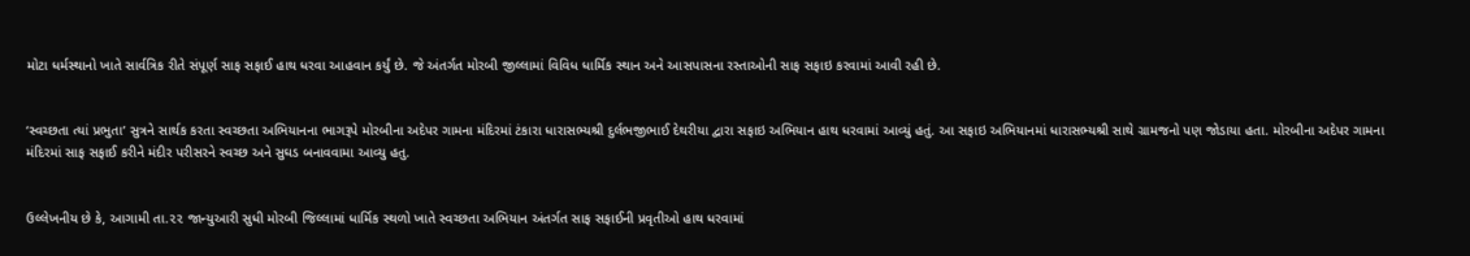મોટા ધર્મસ્થાનો ખાતે સાર્વત્રિક રીતે સંપૂર્ણ સાફ સફાઈ હાથ ધરવા આહવાન કર્યું છે. જે અંતર્ગત મોરબી જીલ્લામાં વિવિધ ધાર્મિક સ્થાન અને આસપાસના રસ્તાઓની સાફ સફાઇ કરવામાં આવી રહી છે.


‘સ્વચ્છતા ત્યાં પ્રભુતા’ સુત્રને સાર્થક કરતા સ્વચ્છતા અભિયાનના ભાગરૂપે મોરબીના અદેપર ગામના મંદિરમાં ટંકારા ધારાસભ્યશ્રી દુર્લભજીભાઈ દેથરીયા દ્વારા સફાઇ અભિયાન હાથ ધરવામાં આવ્યું હતું. આ સફાઇ અભિયાનમાં ધારાસભ્યશ્રી સાથે ગ્રામજનો પણ જોડાયા હતા. મોરબીના અદેપર ગામના મંદિરમાં સાફ સફાઈ કરીને મંદીર પરીસરને સ્વચ્છ અને સુઘડ બનાવવામા આવ્યુ હતુ.


ઉલ્લેખનીય છે કે, આગામી તા.૨૨ જાન્યુઆરી સુધી મોરબી જિલ્લામાં ધાર્મિક સ્થળો ખાતે સ્વચ્છતા અભિયાન અંતર્ગત સાફ સફાઈની પ્રવૃતીઓ હાથ ધરવામાં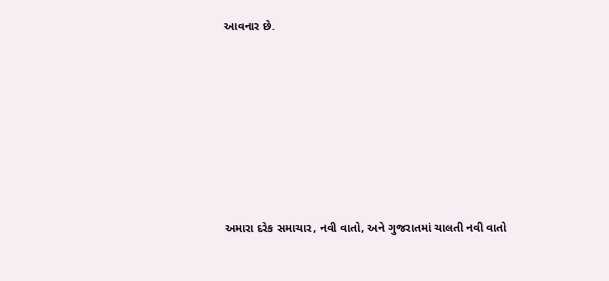આવનાર છે.








અમારા દરેક સમાચાર, નવી વાતો, અને ગુજરાતમાં ચાલતી નવી વાતો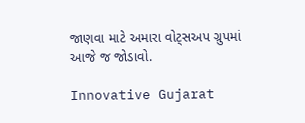જાણવા માટે અમારા વોટ્સઅપ ગ્રુપમાં આજે જ જોડાવો.

Innovative Gujarat